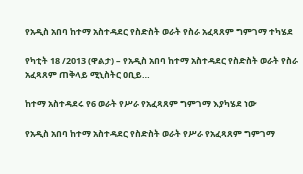የአዲስ አበባ ከተማ አስተዳደር የስድስት ወራት የስራ አፈጻጸም ግምገማ ተካሄደ

የካቲት 18 /2013 (ዋልታ) – የአዲስ አበባ ከተማ አስተዳደር የስድስት ወራት የስራ አፈጻጸም ጠቅላይ ሚኒስትር ዐቢይ…

ከተማ አስተዳደሩ የ6 ወራት የሥራ የአፈጻጸም ግምገማ እያካሄደ ነው

የአዲስ አበባ ከተማ አስተዳደር የስድስት ወራት የሥራ የአፈጻጸም ግምገማ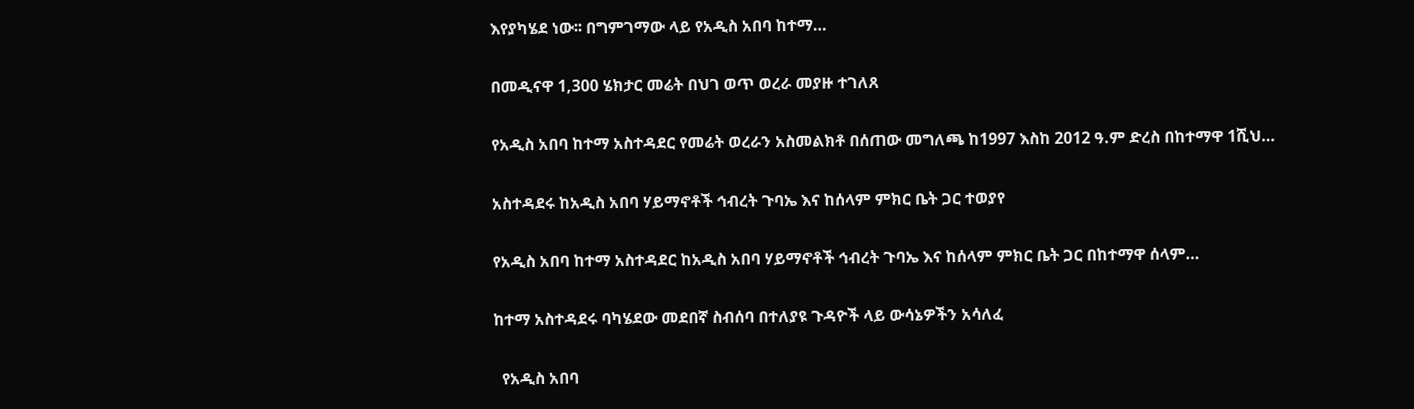እየያካሄደ ነው፡፡ በግምገማው ላይ የአዲስ አበባ ከተማ…

በመዲናዋ 1,300 ሄክታር መሬት በህገ ወጥ ወረራ መያዙ ተገለጸ

የአዲስ አበባ ከተማ አስተዳደር የመሬት ወረራን አስመልክቶ በሰጠው መግለጫ ከ1997 እስከ 2012 ዓ.ም ድረስ በከተማዋ 1ሺህ…

አስተዳደሩ ከአዲስ አበባ ሃይማኖቶች ኅብረት ጉባኤ እና ከሰላም ምክር ቤት ጋር ተወያየ

የአዲስ አበባ ከተማ አስተዳደር ከአዲስ አበባ ሃይማኖቶች ኅብረት ጉባኤ እና ከሰላም ምክር ቤት ጋር በከተማዋ ሰላም…

ከተማ አስተዳደሩ ባካሄደው መደበኛ ስብሰባ በተለያዩ ጉዳዮች ላይ ውሳኔዎችን አሳለፈ

  የአዲስ አበባ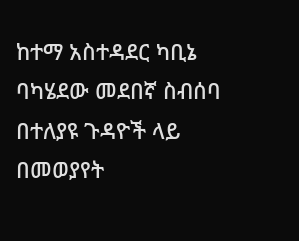ከተማ አስተዳደር ካቢኔ ባካሄደው መደበኛ ስብሰባ በተለያዩ ጉዳዮች ላይ በመወያየት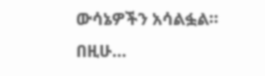ውሳኔዎችን አሳልፏል። በዚሁ…